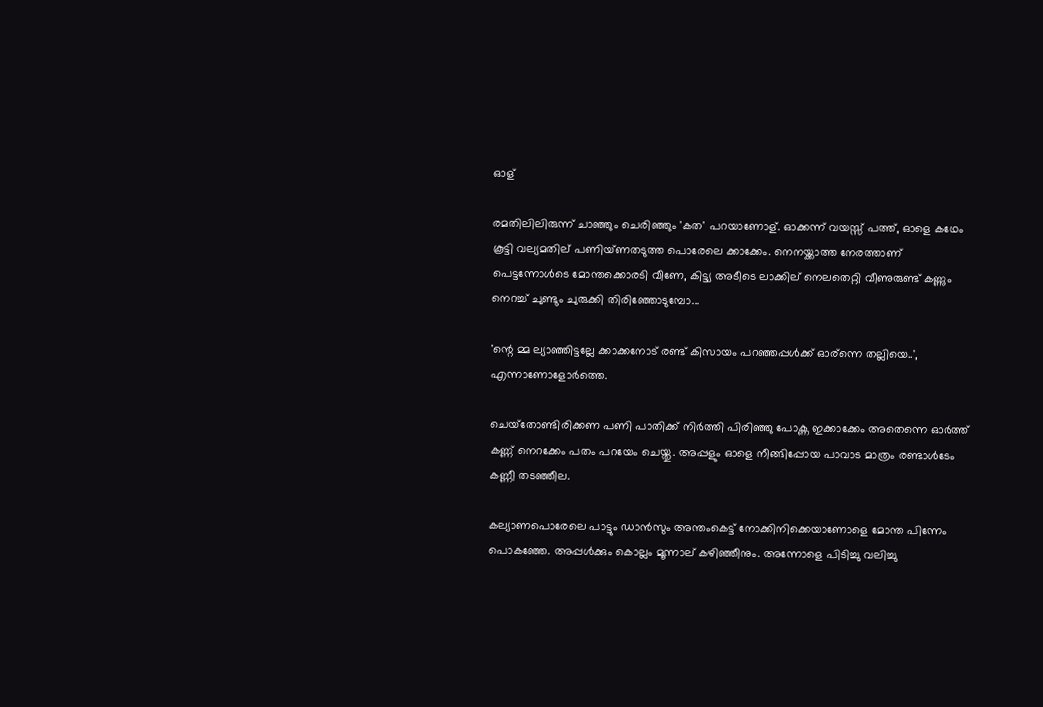ഓള്

രമതിലിലിരുന്ന് ചാഞ്ഞും ചെരിഞ്ഞും 'കത' പറയാണോള്. ഓക്കന്ന് വയസ്സ് പത്ത്, ഓളെ കഥേം കൂട്ടി വല്യമതില് പണിയ്ണതടുത്ത പൊരേലെ ക്കാക്കേം. നെനയ്ക്കാത്ത നേരത്താണ് പെട്ടന്നോള്‍ടെ മോന്തക്കൊരടി വീണേ, കിട്ട്യ അടീടെ ലാക്കില് നെലതെറ്റി വീണുരുണ്ട് കണ്ണും നെറച്ച് ചുണ്ടും ചുരുക്കി തിരിഞ്ഞോടുമ്പോ...

'ന്റെ മ്മ ല്യാഞ്ഞിട്ടല്ലേ ക്കാക്കനോട് രണ്ട് കിസായം പറഞ്ഞപ്പള്‍ക്ക് ഓര്‌ന്നെ തല്ലിയെ..', എന്നാണോളോര്‍ത്തെ.

ചെയ്‌തോണ്ടിരിക്കണ പണി പാതിക്ക് നിര്‍ത്തി പിരിഞ്ഞു പോക്ണ ഇക്കാക്കേം അതെന്നെ ഓര്‍ത്ത് കണ്ണ് നെറക്കേം പതം പറയേം ചെയ്തു. അപ്പളും ഓളെ നീങ്ങിപ്പോയ പാവാട മാത്രം രണ്ടാള്‍ടേം കണ്ണീ തടഞ്ഞീല.

കല്യാണപൊരേലെ പാട്ടും ഡാന്‍സും അന്തംകെട്ട് നോക്കിനിക്കെയാണോളെ മോന്ത പിന്നേം പൊകഞ്ഞേ. അപ്പള്‍ക്കും കൊല്ലം മൂന്നാല് കഴിഞ്ഞീനും. അന്നോളെ പിടിച്ചു വലിച്ചു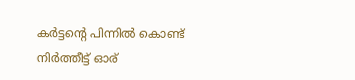കര്‍ട്ടന്റെ പിന്നില്‍ കൊണ്ട് നിര്‍ത്തീട്ട് ഓര്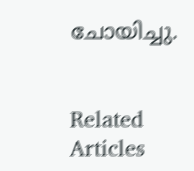ചോയിച്ചു.


Related Articles